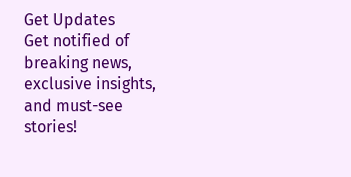Get Updates
Get notified of breaking news, exclusive insights, and must-see stories!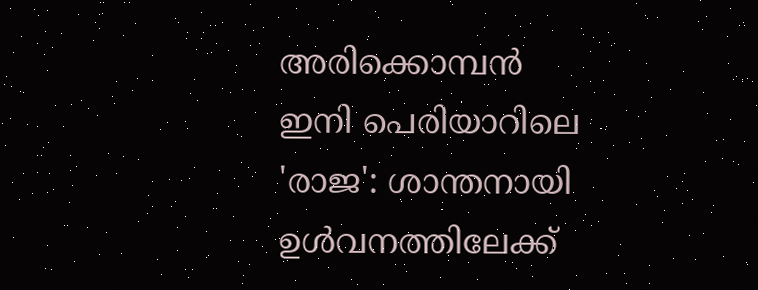അരിക്കൊമ്പന്‍ ഇനി പെരിയാറിലെ 'രാജ': ശാന്തനായി ഉള്‍വനത്തിലേക്ക്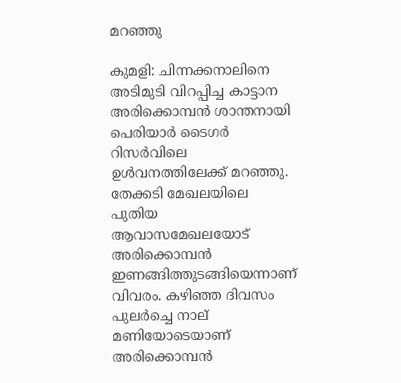മറഞ്ഞു

കുമളി: ചിന്നക്കനാലിനെ അടിമുടി വിറപ്പിച്ച കാട്ടാന അരിക്കൊമ്പന്‍ ശാന്തനായി പെരിയാര്‍ ടൈഗര്‍ റിസര്‍വിലെ ഉള്‍വനത്തിലേക്ക് മറഞ്ഞു. തേക്കടി മേഖലയിലെ പുതിയ ആവാസമേഖലയോട് അരിക്കൊമ്പന്‍ ഇണങ്ങിത്തുടങ്ങിയെന്നാണ് വിവരം. കഴിഞ്ഞ ദിവസം പുലര്‍ച്ചെ നാല് മണിയോടെയാണ് അരിക്കൊമ്പന്‍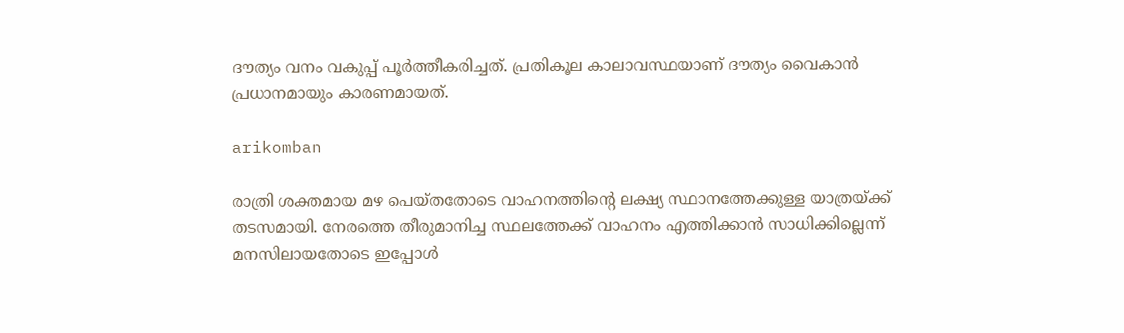ദൗത്യം വനം വകുപ്പ് പൂര്‍ത്തീകരിച്ചത്. പ്രതികൂല കാലാവസ്ഥയാണ് ദൗത്യം വൈകാന്‍ പ്രധാനമായും കാരണമായത്.

arikomban

രാത്രി ശക്തമായ മഴ പെയ്തതോടെ വാഹനത്തിന്റെ ലക്ഷ്യ സ്ഥാനത്തേക്കുള്ള യാത്രയ്ക്ക് തടസമായി. നേരത്തെ തീരുമാനിച്ച സ്ഥലത്തേക്ക് വാഹനം എത്തിക്കാന്‍ സാധിക്കില്ലെന്ന് മനസിലായതോടെ ഇപ്പോള്‍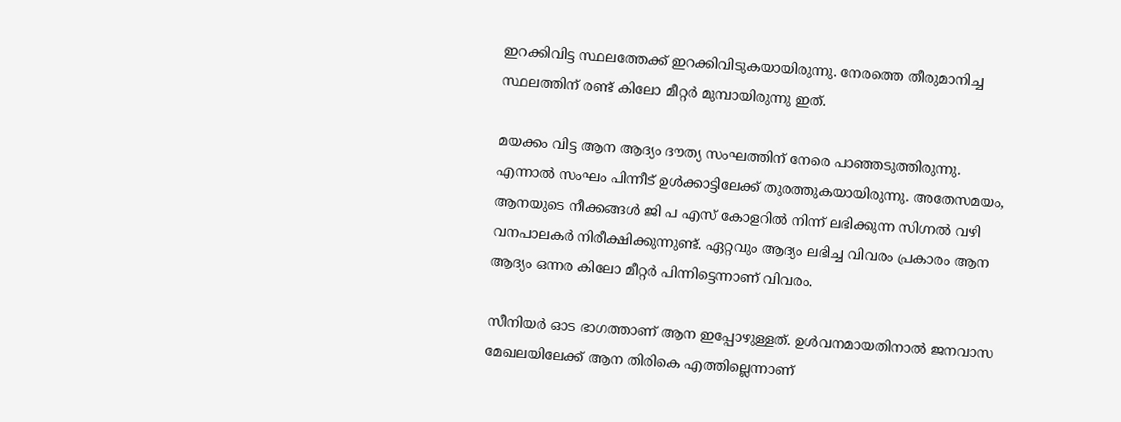ഇറക്കിവിട്ട സ്ഥലത്തേക്ക് ഇറക്കിവിടുകയായിരുന്നു. നേരത്തെ തീരുമാനിച്ച സ്ഥലത്തിന് രണ്ട് കിലോ മീറ്റര്‍ മുമ്പായിരുന്നു ഇത്.

മയക്കം വിട്ട ആന ആദ്യം ദൗത്യ സംഘത്തിന് നേരെ പാഞ്ഞടുത്തിരുന്നു. എന്നാല്‍ സംഘം പിന്നീട് ഉള്‍ക്കാട്ടിലേക്ക് തുരത്തുകയായിരുന്നു. അതേസമയം, ആനയുടെ നീക്കങ്ങള്‍ ജി പ എസ് കോളറില്‍ നിന്ന് ലഭിക്കുന്ന സിഗ്നല്‍ വഴി വനപാലകര്‍ നിരീക്ഷിക്കുന്നുണ്ട്. ഏറ്റവും ആദ്യം ലഭിച്ച വിവരം പ്രകാരം ആന ആദ്യം ഒന്നര കിലോ മീറ്റര്‍ പിന്നിട്ടെന്നാണ് വിവരം.

സീനിയര്‍ ഓട ഭാഗത്താണ് ആന ഇപ്പോഴുള്ളത്. ഉള്‍വനമായതിനാല്‍ ജനവാസ മേഖലയിലേക്ക് ആന തിരികെ എത്തില്ലെന്നാണ്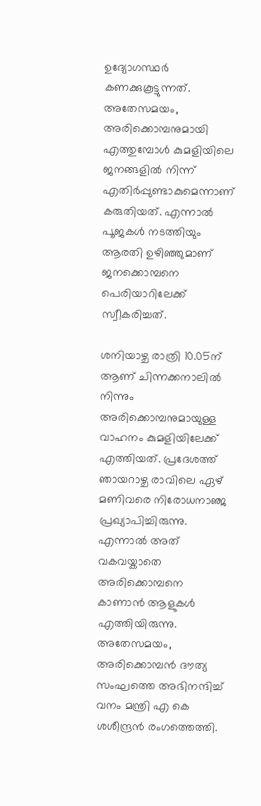ഉദ്യോഗസ്ഥര്‍ കണക്കുകൂട്ടുന്നത്. അതേസമയം, അരിക്കൊമ്പനുമായി എത്തുമ്പോള്‍ കുമളിയിലെ ജനങ്ങളില്‍ നിന്ന് എതിര്‍പ്പുണ്ടാകുമെന്നാണ് കരുതിയത്. എന്നാല്‍ പൂജകള്‍ നടത്തിയും ആരതി ഉഴിഞ്ഞുമാണ് ജനക്കൊമ്പനെ പെരിയാറിലേക്ക് സ്വീകരിച്ചത്.

ശനിയാഴ്ച രാത്രി 10.05ന് ആണ് ചിന്നക്കനാലില്‍ നിന്നും അരിക്കൊമ്പനുമായുള്ള വാഹനം കുമളിയിലേക്ക് എത്തിയത്. പ്രദേശത്ത് ഞായറാഴ്ച രാവിലെ ഏഴ് മണിവരെ നിരോധനാഞ്ജ പ്രഖ്യാപിച്ചിരുന്നു. എന്നാല്‍ അത് വകവയ്കാതെ അരിക്കൊമ്പനെ കാണാന്‍ ആളുകള്‍ എത്തിയിരുന്നു. അതേസമയം, അരിക്കൊമ്പന്‍ ദൗത്യ സംഘത്തെ അഭിനന്ദിച്ച് വനം മന്ത്രി എ കെ ശശീന്ദ്രന്‍ രംഗത്തെത്തി.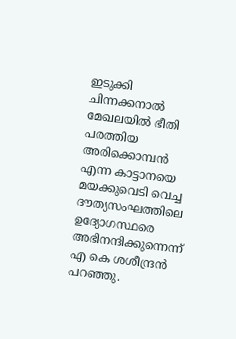ഇടുക്കി ചിന്നക്കനാല്‍ മേഖലയില്‍ ഭീതി പരത്തിയ അരിക്കൊമ്പന്‍ എന്ന കാട്ടാനയെ മയക്കുവെടി വെച്ച ദൗത്യസംഘത്തിലെ ഉദ്യോഗസ്ഥരെ അഭിനന്ദിക്കുന്നെന്ന് എ കെ ശശീന്ദ്രന്‍ പറഞ്ഞു.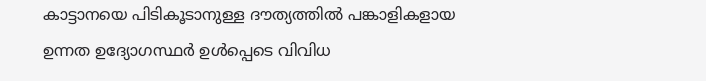കാട്ടാനയെ പിടികൂടാനുള്ള ദൗത്യത്തില്‍ പങ്കാളികളായ ഉന്നത ഉദ്യോഗസ്ഥര്‍ ഉള്‍പ്പെടെ വിവിധ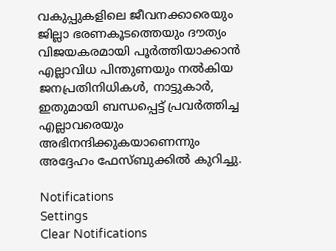വകുപ്പുകളിലെ ജീവനക്കാരെയും ജില്ലാ ഭരണകൂടത്തെയും ദൗത്യം വിജയകരമായി പൂര്‍ത്തിയാക്കാന്‍ എല്ലാവിധ പിന്തുണയും നല്‍കിയ ജനപ്രതിനിധികള്‍, നാട്ടുകാര്‍, ഇതുമായി ബന്ധപ്പെട്ട് പ്രവര്‍ത്തിച്ച എല്ലാവരെയും അഭിനന്ദിക്കുകയാണെന്നും അദ്ദേഹം ഫേസ്ബുക്കില്‍ കുറിച്ചു.

Notifications
Settings
Clear Notifications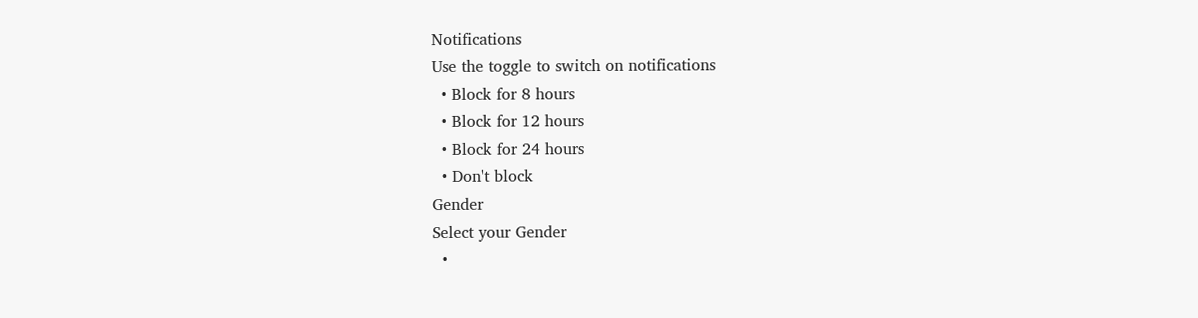Notifications
Use the toggle to switch on notifications
  • Block for 8 hours
  • Block for 12 hours
  • Block for 24 hours
  • Don't block
Gender
Select your Gender
  •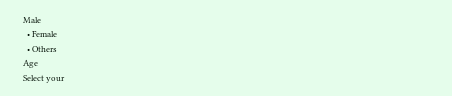Male
  • Female
  • Others
Age
Select your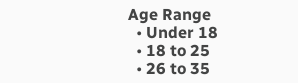Age Range
  • Under 18
  • 18 to 25
  • 26 to 35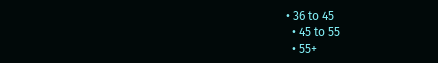• 36 to 45
  • 45 to 55
  • 55+